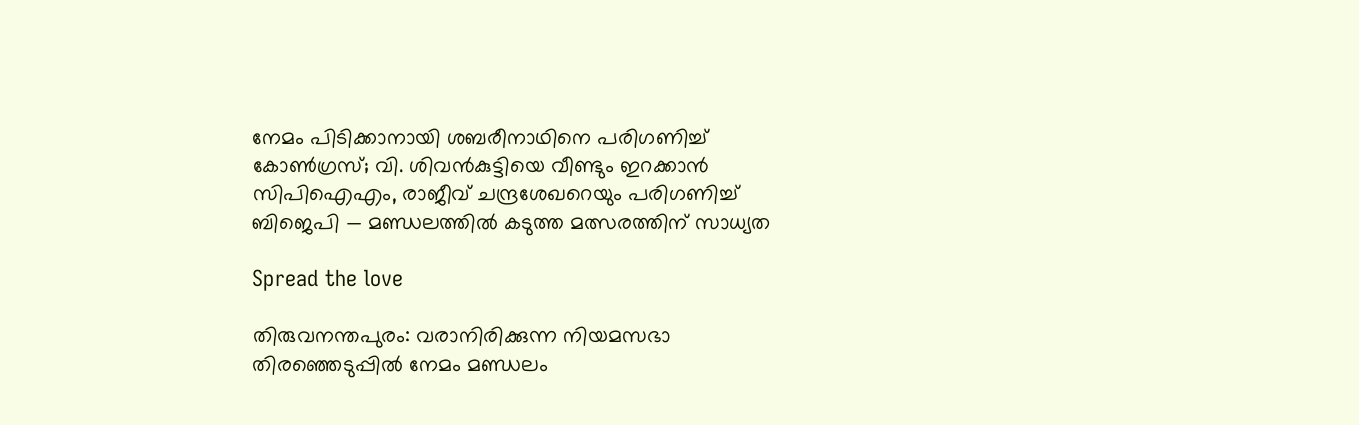നേമം പിടിക്കാനായി ശബരീനാഥിനെ പരിഗണിച്ച് കോണ്‍ഗ്രസ്; വി. ശിവന്‍കുട്ടിയെ വീണ്ടും ഇറക്കാന്‍ സിപിഐഎം, രാജീവ് ചന്ദ്രശേഖറെയും പരിഗണിച്ച് ബിജെപി — മണ്ഡലത്തില്‍ കടുത്ത മത്സരത്തിന് സാധ്യത

Spread the love

തിരുവനന്തപുരം: വരാനിരിക്കുന്ന നിയമസഭാ തിരഞ്ഞെടുപ്പിൽ നേമം മണ്ഡലം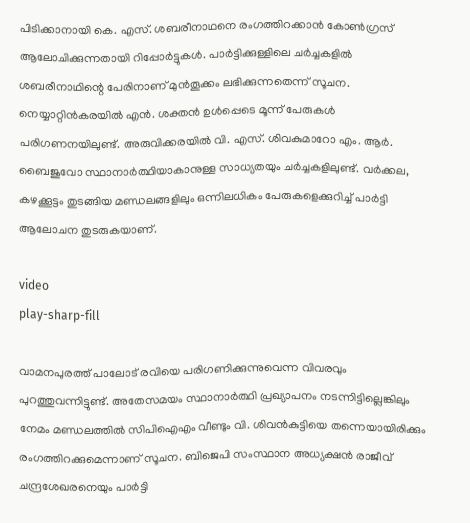പിടിക്കാനായി കെ. എസ്. ശബരീനാഥനെ രംഗത്തിറക്കാൻ കോൺഗ്രസ് ആലോചിക്കുന്നതായി റിപ്പോർട്ടുകൾ. പാർട്ടിക്കുള്ളിലെ ചർച്ചകളിൽ ശബരീനാഥിന്റെ പേരിനാണ് മുൻതൂക്കം ലഭിക്കുന്നതെന്ന് സൂചന. നെയ്യാറ്റിൻകരയിൽ എൻ. ശക്തൻ ഉൾപ്പെടെ മൂന്ന് പേരുകൾ പരിഗണനയിലുണ്ട്. അരുവിക്കരയിൽ വി. എസ്. ശിവകുമാറോ എം. ആർ. ബൈജുവോ സ്ഥാനാർത്ഥിയാകാനുള്ള സാധ്യതയും ചർച്ചകളിലുണ്ട്. വർ‍ക്കല, കഴക്കൂട്ടം തുടങ്ങിയ മണ്ഡലങ്ങളിലും ഒന്നിലധികം പേരുകളെക്കുറിച്ച് പാർട്ടി ആലോചന തുടരുകയാണ്.

video
play-sharp-fill

വാമനപുരത്ത് പാലോട് രവിയെ പരിഗണിക്കുന്നുവെന്ന വിവരവും പുറത്തുവന്നിട്ടുണ്ട്. അതേസമയം സ്ഥാനാർത്ഥി പ്രഖ്യാപനം നടന്നിട്ടില്ലെങ്കിലും നേമം മണ്ഡലത്തിൽ സിപിഐഎം വീണ്ടും വി. ശിവൻകുട്ടിയെ തന്നെയായിരിക്കും രംഗത്തിറക്കുമെന്നാണ് സൂചന. ബിജെപി സംസ്ഥാന അധ്യക്ഷൻ രാജീവ് ചന്ദ്രശേഖരനെയും പാർട്ടി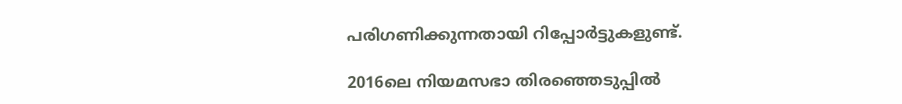പരിഗണിക്കുന്നതായി റിപ്പോർട്ടുകളുണ്ട്.

2016ലെ നിയമസഭാ തിരഞ്ഞെടുപ്പിൽ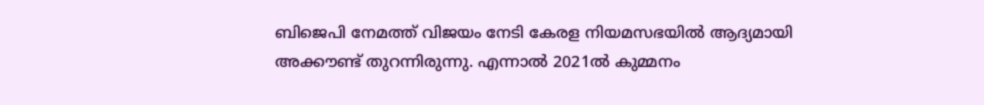ബിജെപി നേമത്ത് വിജയം നേടി കേരള നിയമസഭയിൽ ആദ്യമായി അക്കൗണ്ട് തുറന്നിരുന്നു. എന്നാൽ 2021ൽ കുമ്മനം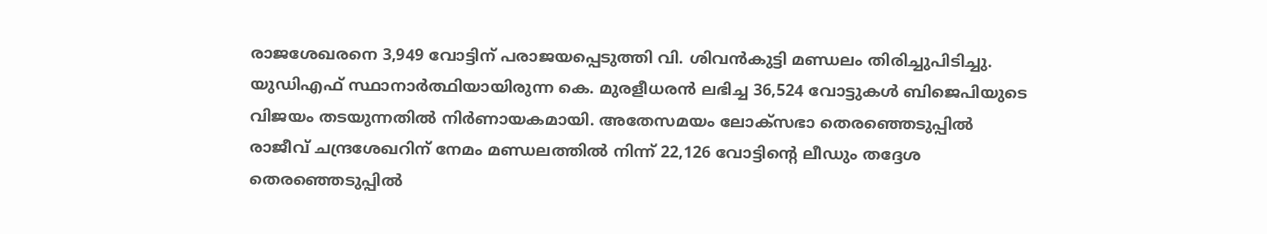രാജശേഖരനെ 3,949 വോട്ടിന് പരാജയപ്പെടുത്തി വി. ശിവൻകുട്ടി മണ്ഡലം തിരിച്ചുപിടിച്ചു. യുഡിഎഫ് സ്ഥാനാർത്ഥിയായിരുന്ന കെ. മുരളീധരന്‍ ലഭിച്ച 36,524 വോട്ടുകൾ ബിജെപിയുടെ വിജയം തടയുന്നതിൽ നിർണായകമായി. അതേസമയം ലോക്‌സഭാ തെരഞ്ഞെടുപ്പിൽ രാജീവ് ചന്ദ്രശേഖറിന് നേമം മണ്ഡലത്തിൽ നിന്ന് 22,126 വോട്ടിന്റെ ലീഡും തദ്ദേശ തെരഞ്ഞെടുപ്പിൽ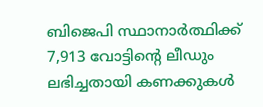ബിജെപി സ്ഥാനാർത്ഥിക്ക് 7,913 വോട്ടിന്റെ ലീഡും ലഭിച്ചതായി കണക്കുകൾ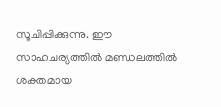സൂചിപ്പിക്കുന്നു. ഈ സാഹചര്യത്തിൽ മണ്ഡലത്തിൽ ശക്തമായ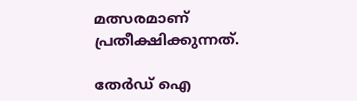മത്സരമാണ് പ്രതീക്ഷിക്കുന്നത്.

തേർഡ് ഐ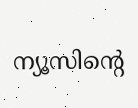ന്യൂസിന്റെ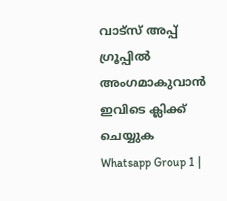വാട്സ് അപ്പ് ഗ്രൂപ്പിൽ അംഗമാകുവാൻ ഇവിടെ ക്ലിക്ക് ചെയ്യുക
Whatsapp Group 1 |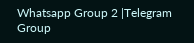Whatsapp Group 2 |Telegram Group